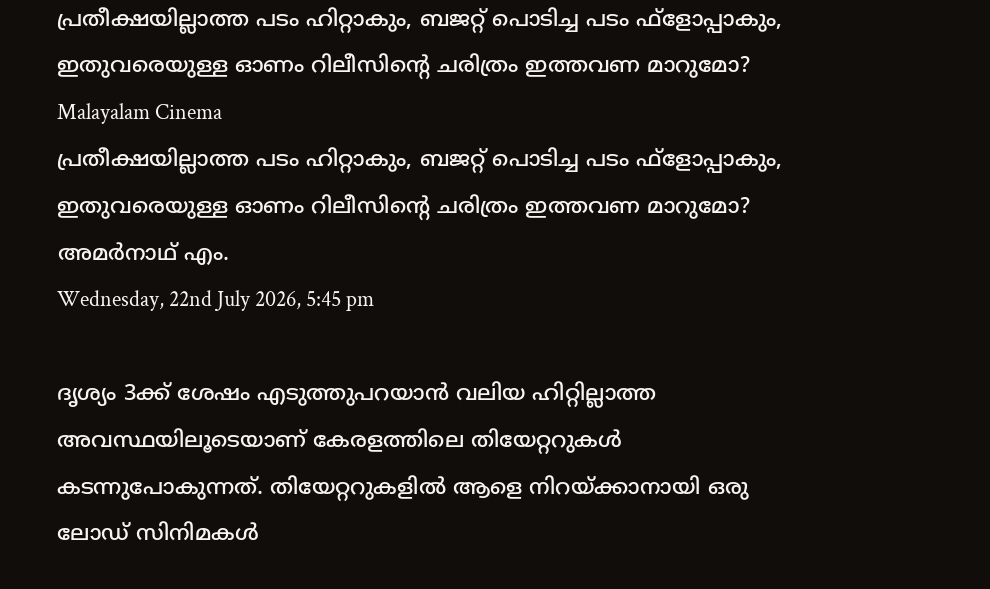പ്രതീക്ഷയില്ലാത്ത പടം ഹിറ്റാകും, ബജറ്റ് പൊടിച്ച പടം ഫ്‌ളോപ്പാകും, ഇതുവരെയുള്ള ഓണം റിലീസിന്റെ ചരിത്രം ഇത്തവണ മാറുമോ?
Malayalam Cinema
പ്രതീക്ഷയില്ലാത്ത പടം ഹിറ്റാകും, ബജറ്റ് പൊടിച്ച പടം ഫ്‌ളോപ്പാകും, ഇതുവരെയുള്ള ഓണം റിലീസിന്റെ ചരിത്രം ഇത്തവണ മാറുമോ?
അമര്‍നാഥ് എം.
Wednesday, 22nd July 2026, 5:45 pm

ദൃശ്യം 3ക്ക് ശേഷം എടുത്തുപറയാന്‍ വലിയ ഹിറ്റില്ലാത്ത അവസ്ഥയിലൂടെയാണ് കേരളത്തിലെ തിയേറ്ററുകള്‍ കടന്നുപോകുന്നത്. തിയേറ്ററുകളില്‍ ആളെ നിറയ്ക്കാനായി ഒരു ലോഡ് സിനിമകള്‍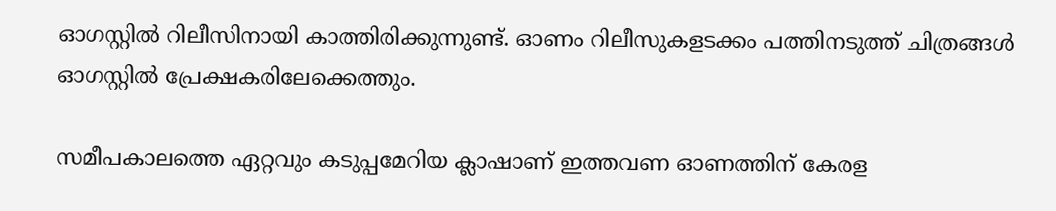ഓഗസ്റ്റില്‍ റിലീസിനായി കാത്തിരിക്കുന്നുണ്ട്. ഓണം റിലീസുകളടക്കം പത്തിനടുത്ത് ചിത്രങ്ങള്‍ ഓഗസ്റ്റില്‍ പ്രേക്ഷകരിലേക്കെത്തും.

സമീപകാലത്തെ ഏറ്റവും കടുപ്പമേറിയ ക്ലാഷാണ് ഇത്തവണ ഓണത്തിന് കേരള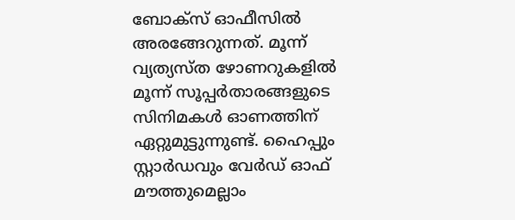ബോക്‌സ് ഓഫീസില്‍ അരങ്ങേറുന്നത്. മൂന്ന് വ്യത്യസ്ത ഴോണറുകളില്‍ മൂന്ന് സൂപ്പര്‍താരങ്ങളുടെ സിനിമകള്‍ ഓണത്തിന് ഏറ്റുമുട്ടുന്നുണ്ട്. ഹൈപ്പും സ്റ്റാര്‍ഡവും വേര്‍ഡ് ഓഫ് മൗത്തുമെല്ലാം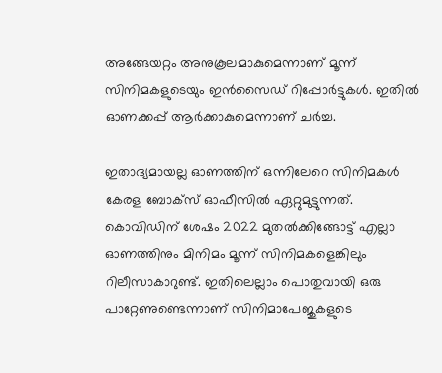അങ്ങേയറ്റം അനുകൂലമാകുമെന്നാണ് മൂന്ന് സിനിമകളുടെയും ഇന്‍സൈഡ് റിപ്പോര്‍ട്ടുകള്‍. ഇതില്‍ ഓണക്കപ്പ് ആര്‍ക്കാകുമെന്നാണ് ചര്‍ച്ച.

ഇതാദ്യമായല്ല ഓണത്തിന് ഒന്നിലേറെ സിനിമകള്‍ കേരള ബോക്‌സ് ഓഫീസില്‍ ഏറ്റുമുട്ടുന്നത്. കൊവിഡിന് ശേഷം 2022 മുതല്‍ക്കിങ്ങോട്ട് എല്ലാ ഓണത്തിനും മിനിമം മൂന്ന് സിനിമകളെങ്കിലും റിലീസാകാറുണ്ട്. ഇതിലെല്ലാം പൊതുവായി ഒരു പാറ്റേണുണ്ടെന്നാണ് സിനിമാപേജുകളുടെ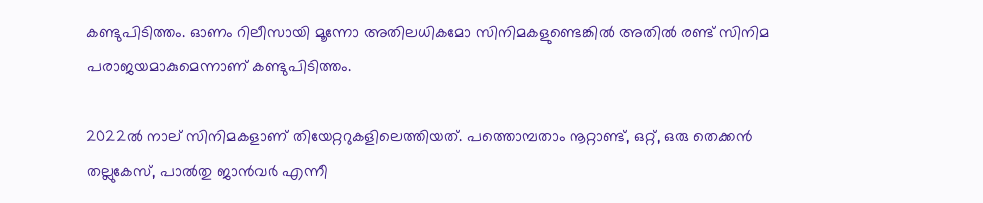കണ്ടുപിടിത്തം. ഓണം റിലീസായി മൂന്നോ അതിലധികമോ സിനിമകളുണ്ടെങ്കില്‍ അതില്‍ രണ്ട് സിനിമ പരാജയമാകുമെന്നാണ് കണ്ടുപിടിത്തം.

2022ല്‍ നാല് സിനിമകളാണ് തിയേറ്ററുകളിലെത്തിയത്. പത്തൊമ്പതാം നൂറ്റാണ്ട്, ഒറ്റ്, ഒരു തെക്കന്‍ തല്ലുകേസ്, പാല്‍തു ജാന്‍വര്‍ എന്നീ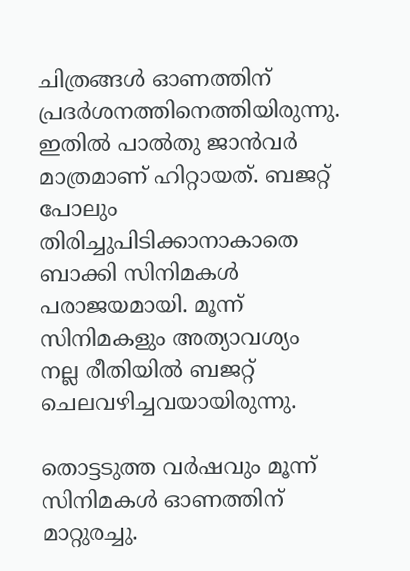ചിത്രങ്ങള്‍ ഓണത്തിന് പ്രദര്‍ശനത്തിനെത്തിയിരുന്നു. ഇതില്‍ പാല്‍തു ജാന്‍വര്‍ മാത്രമാണ് ഹിറ്റായത്. ബജറ്റ് പോലും തിരിച്ചുപിടിക്കാനാകാതെ ബാക്കി സിനിമകള്‍ പരാജയമായി. മൂന്ന് സിനിമകളും അത്യാവശ്യം നല്ല രീതിയില്‍ ബജറ്റ് ചെലവഴിച്ചവയായിരുന്നു.

തൊട്ടടുത്ത വര്‍ഷവും മൂന്ന് സിനിമകള്‍ ഓണത്തിന് മാറ്റുരച്ചു.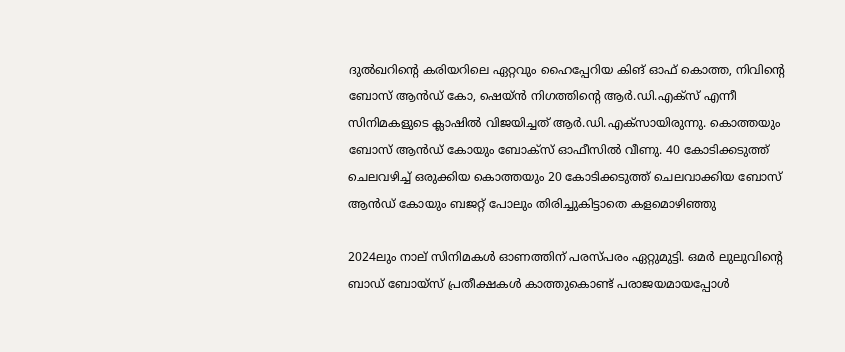ദുല്‍ഖറിന്റെ കരിയറിലെ ഏറ്റവും ഹൈപ്പേറിയ കിങ് ഓഫ് കൊത്ത, നിവിന്റെ ബോസ് ആന്‍ഡ് കോ, ഷെയ്ന്‍ നിഗത്തിന്റെ ആര്‍.ഡി.എക്‌സ് എന്നീ സിനിമകളുടെ ക്ലാഷില്‍ വിജയിച്ചത് ആര്‍.ഡി.എക്‌സായിരുന്നു. കൊത്തയും ബോസ് ആന്‍ഡ് കോയും ബോക്‌സ് ഓഫീസില്‍ വീണു. 40 കോടിക്കടുത്ത് ചെലവഴിച്ച് ഒരുക്കിയ കൊത്തയും 20 കോടിക്കടുത്ത് ചെലവാക്കിയ ബോസ് ആന്‍ഡ് കോയും ബജറ്റ് പോലും തിരിച്ചുകിട്ടാതെ കളമൊഴിഞ്ഞു

2024ലും നാല് സിനിമകള്‍ ഓണത്തിന് പരസ്പരം ഏറ്റുമുട്ടി. ഒമര്‍ ലുലുവിന്റെ ബാഡ് ബോയ്‌സ് പ്രതീക്ഷകള്‍ കാത്തുകൊണ്ട് പരാജയമായപ്പോള്‍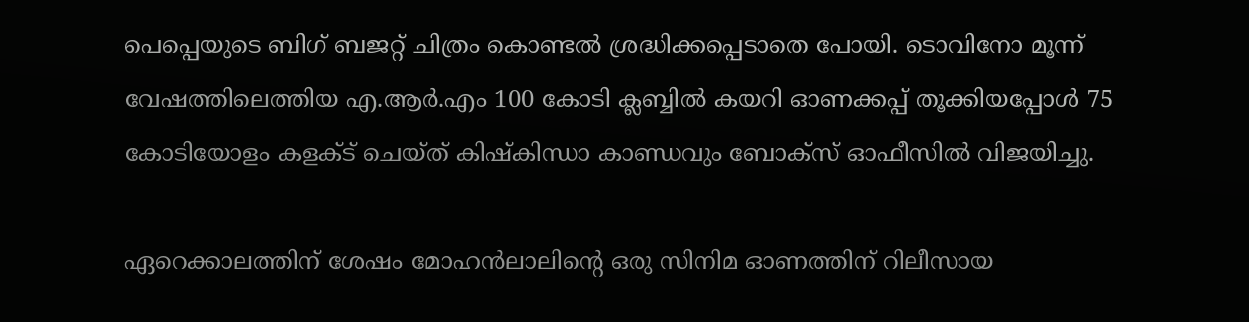പെപ്പെയുടെ ബിഗ് ബജറ്റ് ചിത്രം കൊണ്ടല്‍ ശ്രദ്ധിക്കപ്പെടാതെ പോയി. ടൊവിനോ മൂന്ന് വേഷത്തിലെത്തിയ എ.ആര്‍.എം 100 കോടി ക്ലബ്ബില്‍ കയറി ഓണക്കപ്പ് തൂക്കിയപ്പോള്‍ 75 കോടിയോളം കളക്ട് ചെയ്ത് കിഷ്‌കിന്ധാ കാണ്ഡവും ബോക്‌സ് ഓഫീസില്‍ വിജയിച്ചു.

ഏറെക്കാലത്തിന് ശേഷം മോഹന്‍ലാലിന്റെ ഒരു സിനിമ ഓണത്തിന് റിലീസായ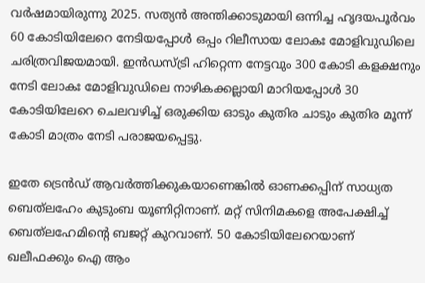വര്‍ഷമായിരുന്നു 2025. സത്യന്‍ അന്തിക്കാടുമായി ഒന്നിച്ച ഹൃദയപൂര്‍വം 60 കോടിയിലേറെ നേടിയപ്പോള്‍ ഒപ്പം റിലീസായ ലോകഃ മോളിവുഡിലെ ചരിത്രവിജയമായി. ഇന്‍ഡസ്ട്രി ഹിറ്റെന്ന നേട്ടവും 300 കോടി കളക്ഷനും നേടി ലോകഃ മോളിവുഡിലെ നാഴികക്കല്ലായി മാറിയപ്പോള്‍ 30 കോടിയിലേറെ ചെലവഴിച്ച് ഒരുക്കിയ ഓടും കുതിര ചാടും കുതിര മൂന്ന് കോടി മാത്രം നേടി പരാജയപ്പെട്ടു.

ഇതേ ട്രെന്‍ഡ് ആവര്‍ത്തിക്കുകയാണെങ്കില്‍ ഓണക്കപ്പിന് സാധ്യത ബെത്‌ലഹേം കുടുംബ യൂണിറ്റിനാണ്. മറ്റ് സിനിമകളെ അപേക്ഷിച്ച് ബെത്‌ലഹേമിന്റെ ബജറ്റ് കുറവാണ്. 50 കോടിയിലേറെയാണ് ഖലീഫക്കും ഐ ആം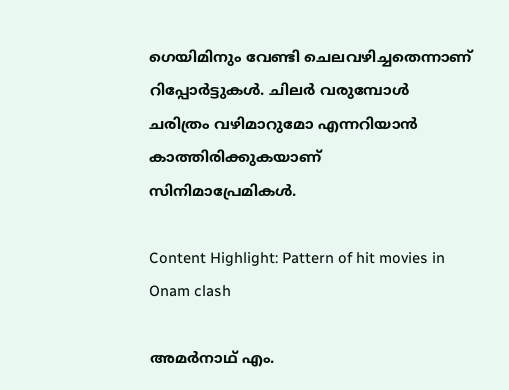ഗെയിമിനും വേണ്ടി ചെലവഴിച്ചതെന്നാണ് റിപ്പോര്‍ട്ടുകള്‍. ചിലര്‍ വരുമ്പോള്‍ ചരിത്രം വഴിമാറുമോ എന്നറിയാന്‍ കാത്തിരിക്കുകയാണ് സിനിമാപ്രേമികള്‍.

Content Highlight: Pattern of hit movies in Onam clash

അമര്‍നാഥ് എം.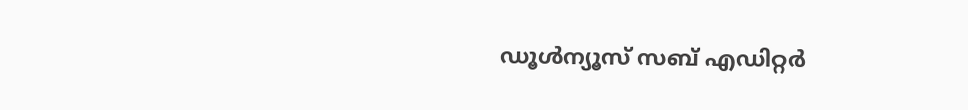ഡൂള്‍ന്യൂസ് സബ് എഡിറ്റര്‍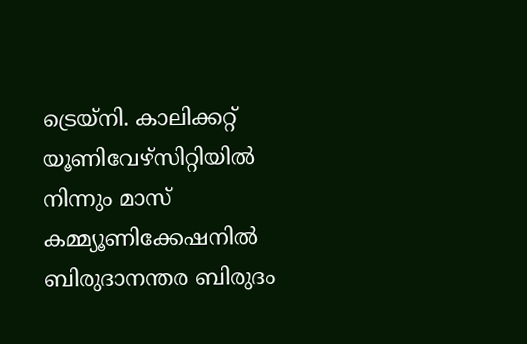ട്രെയ്‌നി. കാലിക്കറ്റ് യൂണിവേഴ്‌സിറ്റിയില്‍ നിന്നും മാസ് കമ്മ്യൂണിക്കേഷനില്‍ ബിരുദാനന്തര ബിരുദം